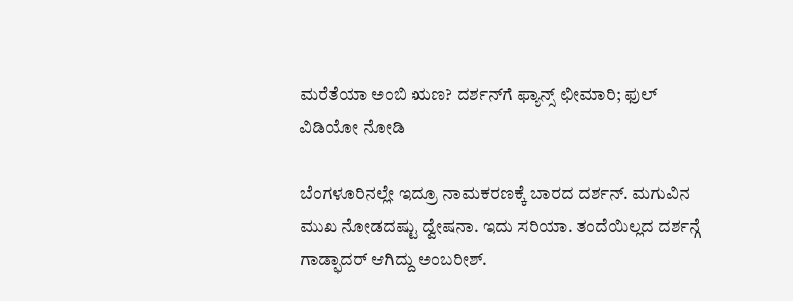ಮರೆತೆಯಾ ಅಂಬಿ ಋಣ? ದರ್ಶನ್‌ಗೆ ಫ್ಯಾನ್ಸ್ ಛೀಮಾರಿ; ಫುಲ್ ವಿಡಿಯೋ ನೋಡಿ

ಬೆಂಗಳೂರಿನಲ್ಲೇ ಇದ್ರೂ ನಾಮಕರಣಕ್ಕೆ ಬಾರದ ದರ್ಶನ್. ಮಗುವಿನ ಮುಖ ನೋಡದಷ್ಟು ದ್ವೇಷನಾ. ಇದು ಸರಿಯಾ. ತಂದೆಯಿಲ್ಲದ ದರ್ಶನ್ಗೆ ಗಾಡ್ಫಾದರ್ ಆಗಿದ್ದು ಅಂಬರೀಶ್.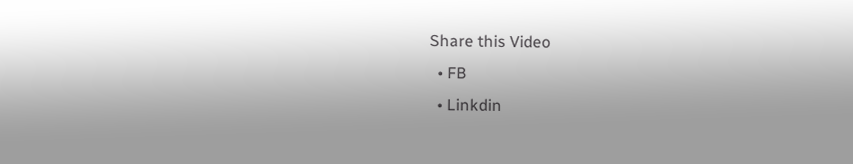Share this Video
  • FB
  • Linkdin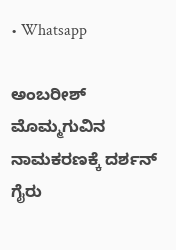• Whatsapp

ಅಂಬರೀಶ್ ಮೊಮ್ಮಗುವಿನ ನಾಮಕರಣಕ್ಕೆ ದರ್ಶನ್ ಗೈರು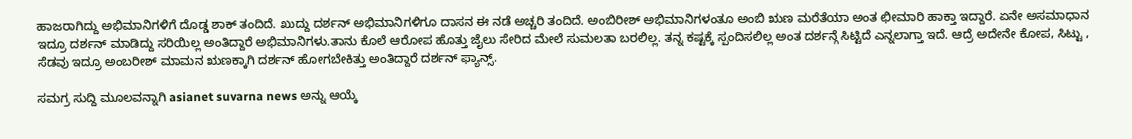ಹಾಜರಾಗಿದ್ದು ಅಭಿಮಾನಿಗಳಿಗೆ ದೊಡ್ಡ ಶಾಕ್ ತಂದಿದೆ. ಖುದ್ದು ದರ್ಶನ್ ಅಭಿಮಾನಿಗಳಿಗೂ ದಾಸನ ಈ ನಡೆ ಅಚ್ಚರಿ ತಂದಿದೆ. ಅಂಬಿರೀಶ್ ಅಭಿಮಾನಿಗಳಂತೂ ಅಂಬಿ ಋಣ ಮರೆತೆಯಾ ಅಂತ ಛೀಮಾರಿ ಹಾಕ್ತಾ ಇದ್ದಾರೆ. ಏನೇ ಅಸಮಾಧಾನ ಇದ್ರೂ ದರ್ಶನ್ ಮಾಡಿದ್ದು ಸರಿಯಿಲ್ಲ ಅಂತಿದ್ದಾರೆ ಅಭಿಮಾನಿಗಳು.ತಾನು ಕೊಲೆ ಆರೋಪ ಹೊತ್ತು ಜೈಲು ಸೇರಿದ ಮೇಲೆ ಸುಮಲತಾ ಬರಲಿಲ್ಲ. ತನ್ನ ಕಷ್ಟಕ್ಕೆ ಸ್ಪಂದಿಸಲಿಲ್ಲ ಅಂತ ದರ್ಶನ್ಗೆ ಸಿಟ್ಟಿದೆ ಎನ್ನಲಾಗ್ತಾ ಇದೆ. ಆದ್ರೆ ಅದೇನೇ ಕೋಪ, ಸಿಟ್ಟು , ಸೆಡವು ಇದ್ರೂ ಅಂಬರೀಶ್ ಮಾಮನ ಋಣಕ್ಕಾಗಿ ದರ್ಶನ್ ಹೋಗಬೇಕಿತ್ತು ಅಂತಿದ್ದಾರೆ ದರ್ಶನ್ ಫ್ಯಾನ್ಸ್.

ಸಮಗ್ರ ಸುದ್ದಿ ಮೂಲವನ್ನಾಗಿ asianet suvarna news ಅನ್ನು ಆಯ್ಕೆ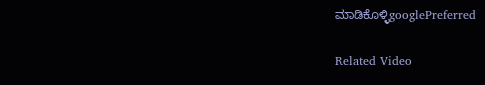ಮಾಡಿಕೊಳ್ಳಿgooglePreferred

Related Video